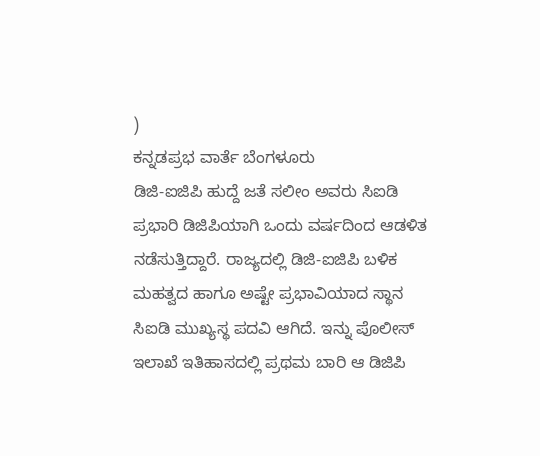)
ಕನ್ನಡಪ್ರಭ ವಾರ್ತೆ ಬೆಂಗಳೂರು
ಡಿಜಿ-ಐಜಿಪಿ ಹುದ್ದೆ ಜತೆ ಸಲೀಂ ಅವರು ಸಿಐಡಿ ಪ್ರಭಾರಿ ಡಿಜಿಪಿಯಾಗಿ ಒಂದು ವರ್ಷದಿಂದ ಆಡಳಿತ ನಡೆಸುತ್ತಿದ್ದಾರೆ. ರಾಜ್ಯದಲ್ಲಿ ಡಿಜಿ-ಐಜಿಪಿ ಬಳಿಕ ಮಹತ್ವದ ಹಾಗೂ ಅಷ್ಟೇ ಪ್ರಭಾವಿಯಾದ ಸ್ಥಾನ ಸಿಐಡಿ ಮುಖ್ಯಸ್ಥ ಪದವಿ ಆಗಿದೆ. ಇನ್ನು ಪೊಲೀಸ್ ಇಲಾಖೆ ಇತಿಹಾಸದಲ್ಲಿ ಪ್ರಥಮ ಬಾರಿ ಆ ಡಿಜಿಪಿ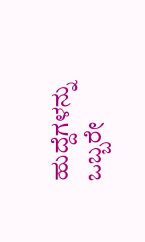ಹುದ್ದೆಗಳನ್ನು ಒಬ್ಬರೇ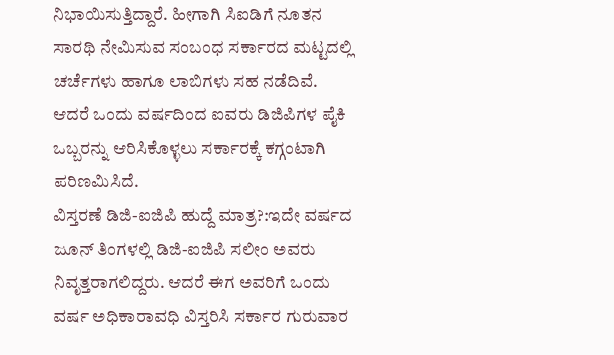ನಿಭಾಯಿಸುತ್ತಿದ್ದಾರೆ. ಹೀಗಾಗಿ ಸಿಐಡಿಗೆ ನೂತನ ಸಾರಥಿ ನೇಮಿಸುವ ಸಂಬಂಧ ಸರ್ಕಾರದ ಮಟ್ಟದಲ್ಲಿ ಚರ್ಚೆಗಳು ಹಾಗೂ ಲಾಬಿಗಳು ಸಹ ನಡೆದಿವೆ. ಆದರೆ ಒಂದು ವರ್ಷದಿಂದ ಐವರು ಡಿಜಿಪಿಗಳ ಪೈಕಿ ಒಬ್ಬರನ್ನು ಆರಿಸಿಕೊಳ್ಳಲು ಸರ್ಕಾರಕ್ಕೆ ಕಗ್ಗಂಟಾಗಿ ಪರಿಣಮಿಸಿದೆ.
ವಿಸ್ತರಣೆ ಡಿಜಿ-ಐಜಿಪಿ ಹುದ್ದೆ ಮಾತ್ರ?:ಇದೇ ವರ್ಷದ ಜೂನ್ ತಿಂಗಳಲ್ಲಿ ಡಿಜಿ-ಐಜಿಪಿ ಸಲೀಂ ಅವರು ನಿವೃತ್ತರಾಗಲಿದ್ದರು. ಆದರೆ ಈಗ ಅವರಿಗೆ ಒಂದು ವರ್ಷ ಅಧಿಕಾರಾವಧಿ ವಿಸ್ತರಿಸಿ ಸರ್ಕಾರ ಗುರುವಾರ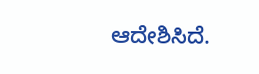ಆದೇಶಿಸಿದೆ.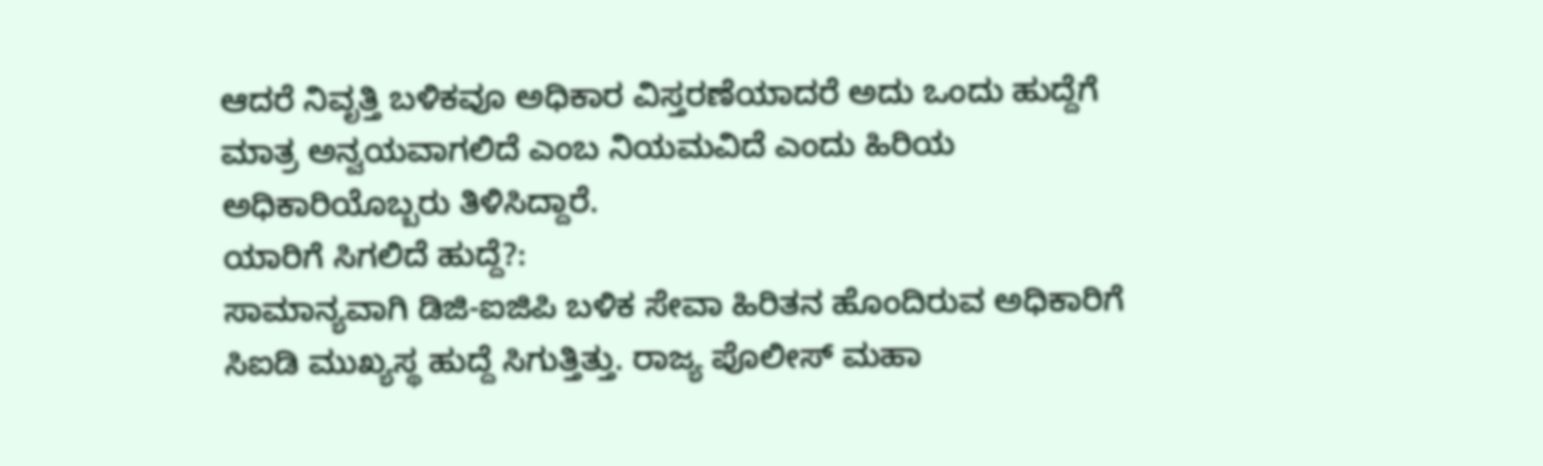ಆದರೆ ನಿವೃತ್ತಿ ಬಳಿಕವೂ ಅಧಿಕಾರ ವಿಸ್ತರಣೆಯಾದರೆ ಅದು ಒಂದು ಹುದ್ದೆಗೆ ಮಾತ್ರ ಅನ್ವಯವಾಗಲಿದೆ ಎಂಬ ನಿಯಮವಿದೆ ಎಂದು ಹಿರಿಯ ಅಧಿಕಾರಿಯೊಬ್ಬರು ತಿಳಿಸಿದ್ದಾರೆ.
ಯಾರಿಗೆ ಸಿಗಲಿದೆ ಹುದ್ದೆ?:
ಸಾಮಾನ್ಯವಾಗಿ ಡಿಜಿ-ಐಜಿಪಿ ಬಳಿಕ ಸೇವಾ ಹಿರಿತನ ಹೊಂದಿರುವ ಅಧಿಕಾರಿಗೆ ಸಿಐಡಿ ಮುಖ್ಯಸ್ಥ ಹುದ್ದೆ ಸಿಗುತ್ತಿತ್ತು. ರಾಜ್ಯ ಪೊಲೀಸ್ ಮಹಾ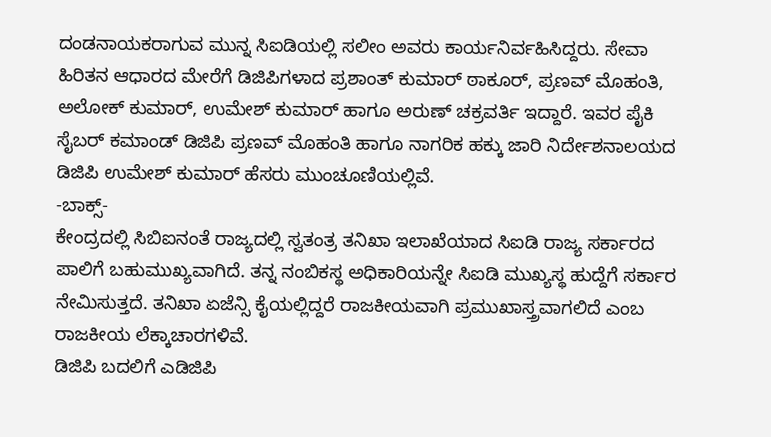ದಂಡನಾಯಕರಾಗುವ ಮುನ್ನ ಸಿಐಡಿಯಲ್ಲಿ ಸಲೀಂ ಅವರು ಕಾರ್ಯನಿರ್ವಹಿಸಿದ್ದರು. ಸೇವಾ ಹಿರಿತನ ಆಧಾರದ ಮೇರೆಗೆ ಡಿಜಿಪಿಗಳಾದ ಪ್ರಶಾಂತ್ ಕುಮಾರ್ ಠಾಕೂರ್, ಪ್ರಣವ್ ಮೊಹಂತಿ, ಅಲೋಕ್ ಕುಮಾರ್, ಉಮೇಶ್ ಕುಮಾರ್ ಹಾಗೂ ಅರುಣ್ ಚಕ್ರವರ್ತಿ ಇದ್ದಾರೆ. ಇವರ ಪೈಕಿ ಸೈಬರ್ ಕಮಾಂಡ್ ಡಿಜಿಪಿ ಪ್ರಣವ್ ಮೊಹಂತಿ ಹಾಗೂ ನಾಗರಿಕ ಹಕ್ಕು ಜಾರಿ ನಿರ್ದೇಶನಾಲಯದ ಡಿಜಿಪಿ ಉಮೇಶ್ ಕುಮಾರ್ ಹೆಸರು ಮುಂಚೂಣಿಯಲ್ಲಿವೆ.
-ಬಾಕ್ಸ್-
ಕೇಂದ್ರದಲ್ಲಿ ಸಿಬಿಐನಂತೆ ರಾಜ್ಯದಲ್ಲಿ ಸ್ವತಂತ್ರ ತನಿಖಾ ಇಲಾಖೆಯಾದ ಸಿಐಡಿ ರಾಜ್ಯ ಸರ್ಕಾರದ ಪಾಲಿಗೆ ಬಹುಮುಖ್ಯವಾಗಿದೆ. ತನ್ನ ನಂಬಿಕಸ್ಥ ಅಧಿಕಾರಿಯನ್ನೇ ಸಿಐಡಿ ಮುಖ್ಯಸ್ಥ ಹುದ್ದೆಗೆ ಸರ್ಕಾರ ನೇಮಿಸುತ್ತದೆ. ತನಿಖಾ ಏಜೆನ್ಸಿ ಕೈಯಲ್ಲಿದ್ದರೆ ರಾಜಕೀಯವಾಗಿ ಪ್ರಮುಖಾಸ್ತ್ರವಾಗಲಿದೆ ಎಂಬ ರಾಜಕೀಯ ಲೆಕ್ಕಾಚಾರಗಳಿವೆ.
ಡಿಜಿಪಿ ಬದಲಿಗೆ ಎಡಿಜಿಪಿ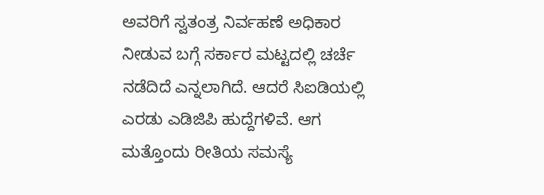ಅವರಿಗೆ ಸ್ವತಂತ್ರ ನಿರ್ವಹಣೆ ಅಧಿಕಾರ ನೀಡುವ ಬಗ್ಗೆ ಸರ್ಕಾರ ಮಟ್ಟದಲ್ಲಿ ಚರ್ಚೆ ನಡೆದಿದೆ ಎನ್ನಲಾಗಿದೆ. ಆದರೆ ಸಿಐಡಿಯಲ್ಲಿ ಎರಡು ಎಡಿಜಿಪಿ ಹುದ್ದೆಗಳಿವೆ. ಆಗ ಮತ್ತೊಂದು ರೀತಿಯ ಸಮಸ್ಯೆ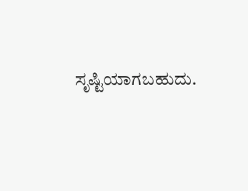ಸೃಷ್ಟಿಯಾಗಬಹುದು.